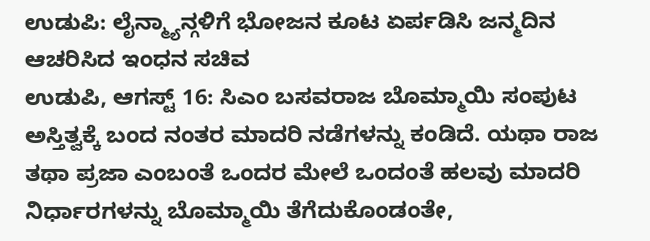ಉಡುಪಿ: ಲೈನ್ಮ್ಯಾನ್ಗಳಿಗೆ ಭೋಜನ ಕೂಟ ಏರ್ಪಡಿಸಿ ಜನ್ಮದಿನ ಆಚರಿಸಿದ ಇಂಧನ ಸಚಿವ
ಉಡುಪಿ, ಆಗಸ್ಟ್ 16: ಸಿಎಂ ಬಸವರಾಜ ಬೊಮ್ಮಾಯಿ ಸಂಪುಟ ಅಸ್ತಿತ್ವಕ್ಕೆ ಬಂದ ನಂತರ ಮಾದರಿ ನಡೆಗಳನ್ನು ಕಂಡಿದೆ. ಯಥಾ ರಾಜ ತಥಾ ಪ್ರಜಾ ಎಂಬಂತೆ ಒಂದರ ಮೇಲೆ ಒಂದಂತೆ ಹಲವು ಮಾದರಿ ನಿರ್ಧಾರಗಳನ್ನು ಬೊಮ್ಮಾಯಿ ತೆಗೆದುಕೊಂಡಂತೇ,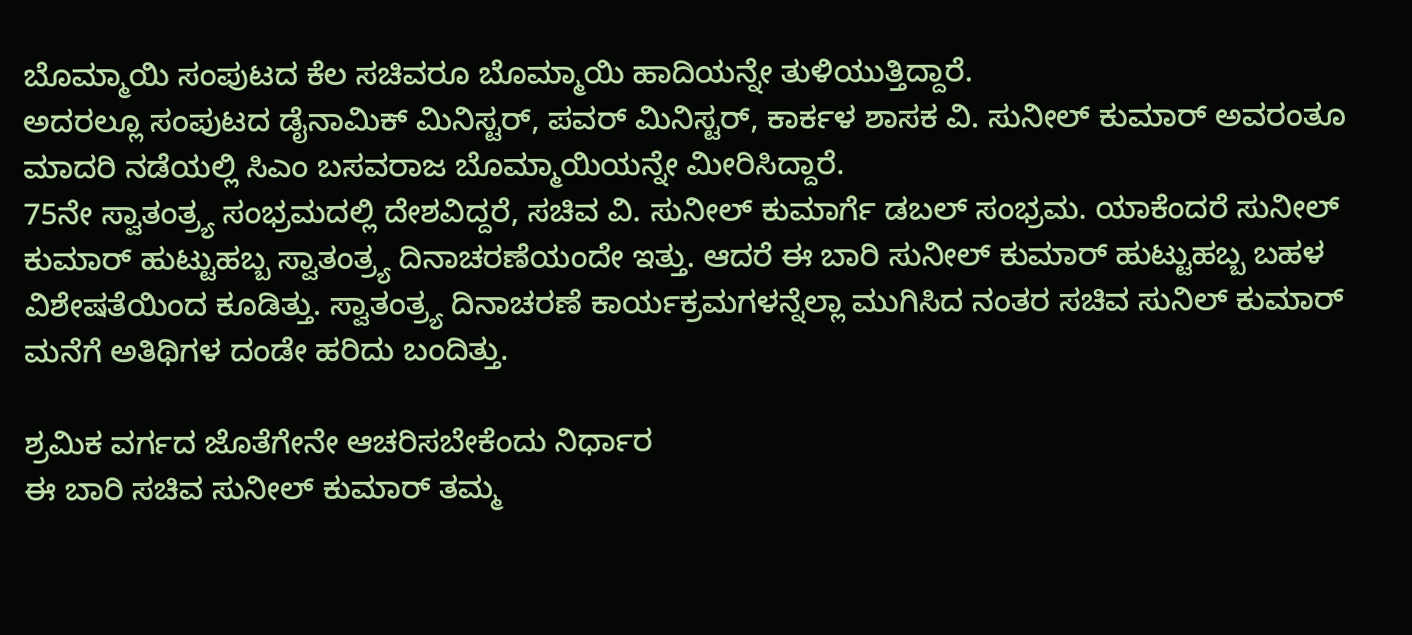ಬೊಮ್ಮಾಯಿ ಸಂಪುಟದ ಕೆಲ ಸಚಿವರೂ ಬೊಮ್ಮಾಯಿ ಹಾದಿಯನ್ನೇ ತುಳಿಯುತ್ತಿದ್ದಾರೆ.
ಅದರಲ್ಲೂ ಸಂಪುಟದ ಡೈನಾಮಿಕ್ ಮಿನಿಸ್ಟರ್, ಪವರ್ ಮಿನಿಸ್ಟರ್, ಕಾರ್ಕಳ ಶಾಸಕ ವಿ. ಸುನೀಲ್ ಕುಮಾರ್ ಅವರಂತೂ ಮಾದರಿ ನಡೆಯಲ್ಲಿ ಸಿಎಂ ಬಸವರಾಜ ಬೊಮ್ಮಾಯಿಯನ್ನೇ ಮೀರಿಸಿದ್ದಾರೆ.
75ನೇ ಸ್ವಾತಂತ್ರ್ಯ ಸಂಭ್ರಮದಲ್ಲಿ ದೇಶವಿದ್ದರೆ, ಸಚಿವ ವಿ. ಸುನೀಲ್ ಕುಮಾರ್ಗೆ ಡಬಲ್ ಸಂಭ್ರಮ. ಯಾಕೆಂದರೆ ಸುನೀಲ್ ಕುಮಾರ್ ಹುಟ್ಟುಹಬ್ಬ ಸ್ವಾತಂತ್ರ್ಯ ದಿನಾಚರಣೆಯಂದೇ ಇತ್ತು. ಆದರೆ ಈ ಬಾರಿ ಸುನೀಲ್ ಕುಮಾರ್ ಹುಟ್ಟುಹಬ್ಬ ಬಹಳ ವಿಶೇಷತೆಯಿಂದ ಕೂಡಿತ್ತು. ಸ್ವಾತಂತ್ರ್ಯ ದಿನಾಚರಣೆ ಕಾರ್ಯಕ್ರಮಗಳನ್ನೆಲ್ಲಾ ಮುಗಿಸಿದ ನಂತರ ಸಚಿವ ಸುನಿಲ್ ಕುಮಾರ್ ಮನೆಗೆ ಅತಿಥಿಗಳ ದಂಡೇ ಹರಿದು ಬಂದಿತ್ತು.

ಶ್ರಮಿಕ ವರ್ಗದ ಜೊತೆಗೇನೇ ಆಚರಿಸಬೇಕೆಂದು ನಿರ್ಧಾರ
ಈ ಬಾರಿ ಸಚಿವ ಸುನೀಲ್ ಕುಮಾರ್ ತಮ್ಮ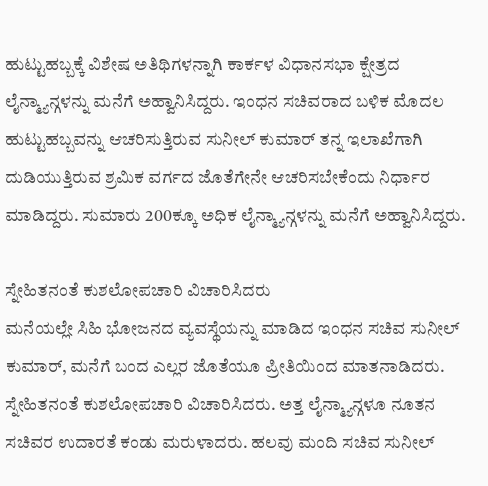ಹುಟ್ಟುಹಬ್ಬಕ್ಕೆ ವಿಶೇಷ ಅತಿಥಿಗಳನ್ನಾಗಿ ಕಾರ್ಕಳ ವಿಧಾನಸಭಾ ಕ್ಷೇತ್ರದ ಲೈನ್ಮ್ಯಾನ್ಗಳನ್ನು ಮನೆಗೆ ಅಹ್ವಾನಿಸಿದ್ದರು. ಇಂಧನ ಸಚಿವರಾದ ಬಳಿಕ ಮೊದಲ ಹುಟ್ಟುಹಬ್ಬವನ್ನು ಆಚರಿಸುತ್ತಿರುವ ಸುನೀಲ್ ಕುಮಾರ್ ತನ್ನ ಇಲಾಖೆಗಾಗಿ ದುಡಿಯುತ್ತಿರುವ ಶ್ರಮಿಕ ವರ್ಗದ ಜೊತೆಗೇನೇ ಆಚರಿಸಬೇಕೆಂದು ನಿರ್ಧಾರ ಮಾಡಿದ್ದರು. ಸುಮಾರು 200ಕ್ಕೂ ಅಧಿಕ ಲೈನ್ಮ್ಯಾನ್ಗಳನ್ನು ಮನೆಗೆ ಅಹ್ವಾನಿಸಿದ್ದರು.

ಸ್ನೇಹಿತನಂತೆ ಕುಶಲೋಪಚಾರಿ ವಿಚಾರಿಸಿದರು
ಮನೆಯಲ್ಲೇ ಸಿಹಿ ಭೋಜನದ ವ್ಯವಸ್ಥೆಯನ್ನು ಮಾಡಿದ ಇಂಧನ ಸಚಿವ ಸುನೀಲ್ ಕುಮಾರ್, ಮನೆಗೆ ಬಂದ ಎಲ್ಲರ ಜೊತೆಯೂ ಪ್ರೀತಿಯಿಂದ ಮಾತನಾಡಿದರು. ಸ್ನೇಹಿತನಂತೆ ಕುಶಲೋಪಚಾರಿ ವಿಚಾರಿಸಿದರು. ಅತ್ತ ಲೈನ್ಮ್ಯಾನ್ಗಳೂ ನೂತನ ಸಚಿವರ ಉದಾರತೆ ಕಂಡು ಮರುಳಾದರು. ಹಲವು ಮಂದಿ ಸಚಿವ ಸುನೀಲ್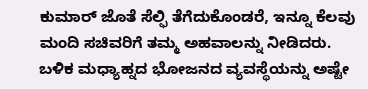ಕುಮಾರ್ ಜೊತೆ ಸೆಲ್ಫಿ ತೆಗೆದುಕೊಂಡರೆ, ಇನ್ನೂ ಕೆಲವು ಮಂದಿ ಸಚಿವರಿಗೆ ತಮ್ಮ ಅಹವಾಲನ್ನು ನೀಡಿದರು.
ಬಳಿಕ ಮಧ್ಯಾಹ್ನದ ಭೋಜನದ ವ್ಯವಸ್ಥೆಯನ್ನು ಅಷ್ಟೇ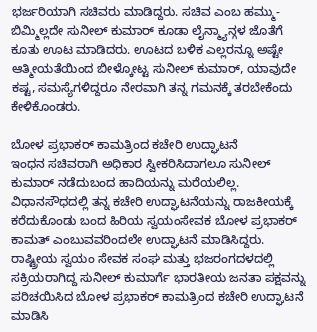ಭರ್ಜರಿಯಾಗಿ ಸಚಿವರು ಮಾಡಿದ್ದರು. ಸಚಿವ ಎಂಬ ಹಮ್ಮು- ಬಿಮ್ಮಿಲ್ಲದೇ ಸುನೀಲ್ ಕುಮಾರ್ ಕೂಡಾ ಲೈನ್ಮ್ಯಾನ್ಗಳ ಜೊತೆಗೆ ಕೂತು ಊಟ ಮಾಡಿದರು. ಊಟದ ಬಳಿಕ ಎಲ್ಲರನ್ನೂ ಅಷ್ಟೇ ಆತ್ಮೀಯತೆಯಿಂದ ಬೀಳ್ಕೋಟ್ಟ ಸುನೀಲ್ ಕುಮಾರ್, ಯಾವುದೇ ಕಷ್ಟ, ಸಮಸ್ಯೆಗಳಿದ್ದರೂ ನೇರವಾಗಿ ತನ್ನ ಗಮನಕ್ಕೆ ತರಬೇಕೆಂದು ಕೇಳಿಕೊಂಡರು.

ಬೋಳ ಪ್ರಭಾಕರ್ ಕಾಮತ್ರಿಂದ ಕಚೇರಿ ಉದ್ಘಾಟನೆ
ಇಂಧನ ಸಚಿವರಾಗಿ ಅಧಿಕಾರ ಸ್ವೀಕರಿಸಿದಾಗಲೂ ಸುನೀಲ್ ಕುಮಾರ್ ನಡೆದುಬಂದ ಹಾದಿಯನ್ನು ಮರೆಯಲಿಲ್ಲ. ವಿಧಾನಸೌಧದಲ್ಲಿ ತನ್ನ ಕಚೇರಿ ಉದ್ಘಾಟನೆಯನ್ನು ರಾಜಕೀಯಕ್ಕೆ ಕರೆದುಕೊಂಡು ಬಂದ ಹಿರಿಯ ಸ್ವಯಂಸೇವಕ ಬೋಳ ಪ್ರಭಾಕರ್ ಕಾಮತ್ ಎಂಬುವವರಿಂದಲೇ ಉದ್ಘಾಟನೆ ಮಾಡಿಸಿದ್ದರು. ರಾಷ್ಟ್ರೀಯ ಸ್ವಯಂ ಸೇವಕ ಸಂಘ ಮತ್ತು ಭಜರಂಗದಳದಲ್ಲಿ ಸಕ್ರಿಯರಾಗಿದ್ದ ಸುನೀಲ್ ಕುಮಾರ್ಗೆ ಭಾರತೀಯ ಜನತಾ ಪಕ್ಷವನ್ನು ಪರಿಚಯಿಸಿದ ಬೋಳ ಪ್ರಭಾಕರ್ ಕಾಮತ್ರಿಂದ ಕಚೇರಿ ಉದ್ಘಾಟನೆ ಮಾಡಿಸಿ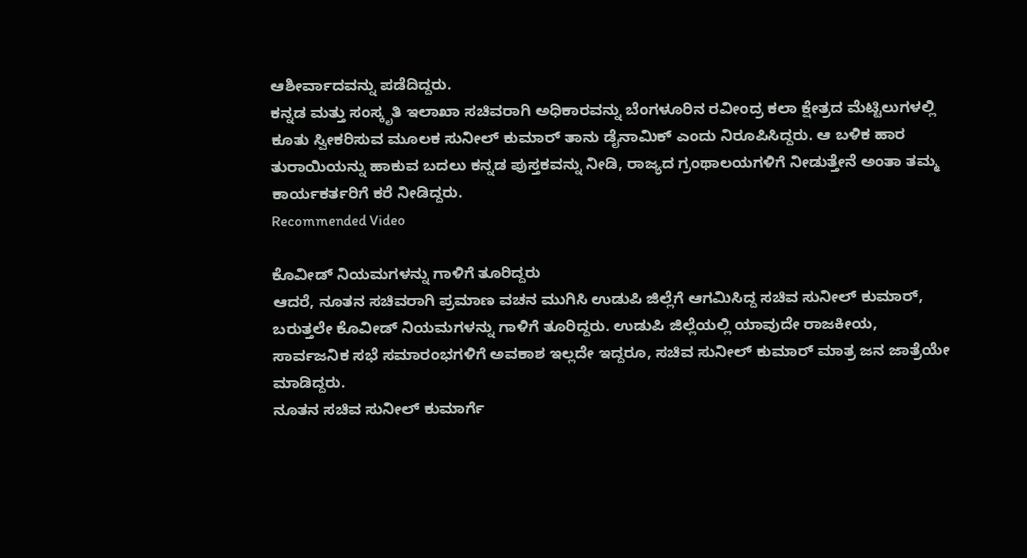ಆಶೀರ್ವಾದವನ್ನು ಪಡೆದಿದ್ದರು.
ಕನ್ನಡ ಮತ್ತು ಸಂಸ್ಕೃತಿ ಇಲಾಖಾ ಸಚಿವರಾಗಿ ಅಧಿಕಾರವನ್ನು ಬೆಂಗಳೂರಿನ ರವೀಂದ್ರ ಕಲಾ ಕ್ಷೇತ್ರದ ಮೆಟ್ಟಿಲುಗಳಲ್ಲಿ ಕೂತು ಸ್ವೀಕರಿಸುವ ಮೂಲಕ ಸುನೀಲ್ ಕುಮಾರ್ ತಾನು ಡೈನಾಮಿಕ್ ಎಂದು ನಿರೂಪಿಸಿದ್ದರು. ಆ ಬಳಿಕ ಹಾರ ತುರಾಯಿಯನ್ನು ಹಾಕುವ ಬದಲು ಕನ್ನಡ ಪುಸ್ತಕವನ್ನು ನೀಡಿ, ರಾಜ್ಯದ ಗ್ರಂಥಾಲಯಗಳಿಗೆ ನೀಡುತ್ತೇನೆ ಅಂತಾ ತಮ್ಮ ಕಾರ್ಯಕರ್ತರಿಗೆ ಕರೆ ನೀಡಿದ್ದರು.
Recommended Video

ಕೊವೀಡ್ ನಿಯಮಗಳನ್ನು ಗಾಳಿಗೆ ತೂರಿದ್ದರು
ಆದರೆ, ನೂತನ ಸಚಿವರಾಗಿ ಪ್ರಮಾಣ ವಚನ ಮುಗಿಸಿ ಉಡುಪಿ ಜಿಲ್ಲೆಗೆ ಆಗಮಿಸಿದ್ದ ಸಚಿವ ಸುನೀಲ್ ಕುಮಾರ್, ಬರುತ್ತಲೇ ಕೊವೀಡ್ ನಿಯಮಗಳನ್ನು ಗಾಳಿಗೆ ತೂರಿದ್ದರು. ಉಡುಪಿ ಜಿಲ್ಲೆಯಲ್ಲಿ ಯಾವುದೇ ರಾಜಕೀಯ, ಸಾರ್ವಜನಿಕ ಸಭೆ ಸಮಾರಂಭಗಳಿಗೆ ಅವಕಾಶ ಇಲ್ಲದೇ ಇದ್ದರೂ, ಸಚಿವ ಸುನೀಲ್ ಕುಮಾರ್ ಮಾತ್ರ ಜನ ಜಾತ್ರೆಯೇ ಮಾಡಿದ್ದರು.
ನೂತನ ಸಚಿವ ಸುನೀಲ್ ಕುಮಾರ್ಗೆ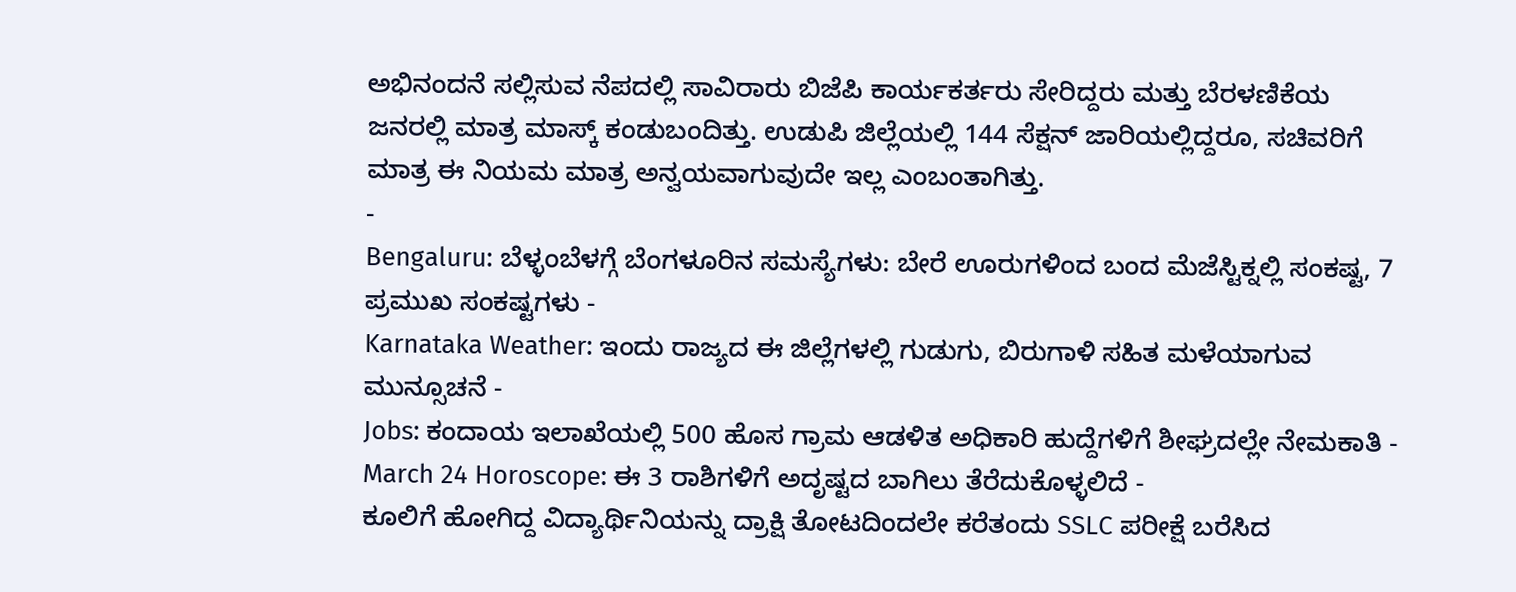ಅಭಿನಂದನೆ ಸಲ್ಲಿಸುವ ನೆಪದಲ್ಲಿ ಸಾವಿರಾರು ಬಿಜೆಪಿ ಕಾರ್ಯಕರ್ತರು ಸೇರಿದ್ದರು ಮತ್ತು ಬೆರಳಣಿಕೆಯ ಜನರಲ್ಲಿ ಮಾತ್ರ ಮಾಸ್ಕ್ ಕಂಡುಬಂದಿತ್ತು. ಉಡುಪಿ ಜಿಲ್ಲೆಯಲ್ಲಿ 144 ಸೆಕ್ಷನ್ ಜಾರಿಯಲ್ಲಿದ್ದರೂ, ಸಚಿವರಿಗೆ ಮಾತ್ರ ಈ ನಿಯಮ ಮಾತ್ರ ಅನ್ವಯವಾಗುವುದೇ ಇಲ್ಲ ಎಂಬಂತಾಗಿತ್ತು.
-
Bengaluru: ಬೆಳ್ಳಂಬೆಳಗ್ಗೆ ಬೆಂಗಳೂರಿನ ಸಮಸ್ಯೆಗಳು: ಬೇರೆ ಊರುಗಳಿಂದ ಬಂದ ಮೆಜೆಸ್ಟಿಕ್ನಲ್ಲಿ ಸಂಕಷ್ಟ, 7 ಪ್ರಮುಖ ಸಂಕಷ್ಟಗಳು -
Karnataka Weather: ಇಂದು ರಾಜ್ಯದ ಈ ಜಿಲ್ಲೆಗಳಲ್ಲಿ ಗುಡುಗು, ಬಿರುಗಾಳಿ ಸಹಿತ ಮಳೆಯಾಗುವ ಮುನ್ಸೂಚನೆ -
Jobs: ಕಂದಾಯ ಇಲಾಖೆಯಲ್ಲಿ 500 ಹೊಸ ಗ್ರಾಮ ಆಡಳಿತ ಅಧಿಕಾರಿ ಹುದ್ದೆಗಳಿಗೆ ಶೀಘ್ರದಲ್ಲೇ ನೇಮಕಾತಿ -
March 24 Horoscope: ಈ 3 ರಾಶಿಗಳಿಗೆ ಅದೃಷ್ಟದ ಬಾಗಿಲು ತೆರೆದುಕೊಳ್ಳಲಿದೆ -
ಕೂಲಿಗೆ ಹೋಗಿದ್ದ ವಿದ್ಯಾರ್ಥಿನಿಯನ್ನು ದ್ರಾಕ್ಷಿ ತೋಟದಿಂದಲೇ ಕರೆತಂದು SSLC ಪರೀಕ್ಷೆ ಬರೆಸಿದ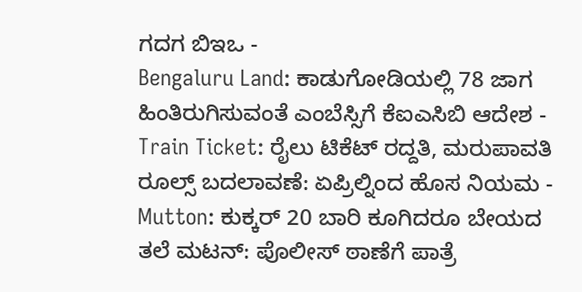ಗದಗ ಬಿಇಒ -
Bengaluru Land: ಕಾಡುಗೋಡಿಯಲ್ಲಿ 78 ಜಾಗ ಹಿಂತಿರುಗಿಸುವಂತೆ ಎಂಬೆಸ್ಸಿಗೆ ಕೆಐಎಸಿಬಿ ಆದೇಶ -
Train Ticket: ರೈಲು ಟಿಕೆಟ್ ರದ್ದತಿ, ಮರುಪಾವತಿ ರೂಲ್ಸ್ ಬದಲಾವಣೆ: ಏಪ್ರಿಲ್ನಿಂದ ಹೊಸ ನಿಯಮ -
Mutton: ಕುಕ್ಕರ್ 20 ಬಾರಿ ಕೂಗಿದರೂ ಬೇಯದ ತಲೆ ಮಟನ್: ಪೊಲೀಸ್ ಠಾಣೆಗೆ ಪಾತ್ರೆ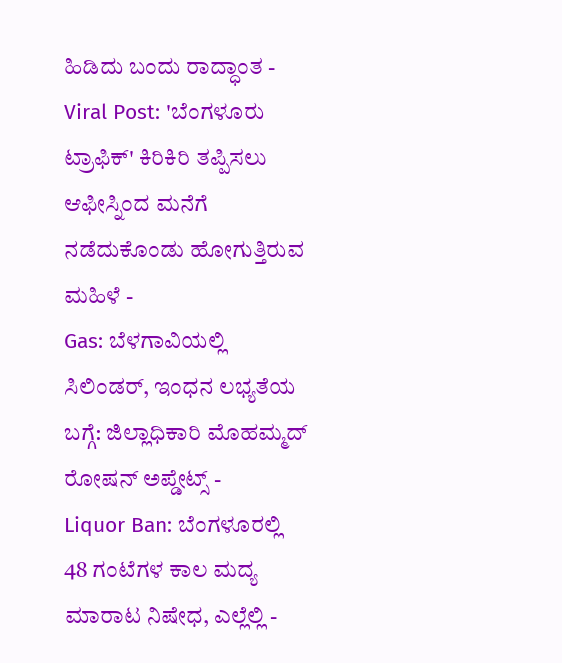ಹಿಡಿದು ಬಂದು ರಾದ್ಧಾಂತ -
Viral Post: 'ಬೆಂಗಳೂರು ಟ್ರಾಫಿಕ್' ಕಿರಿಕಿರಿ ತಪ್ಪಿಸಲು ಆಫೀಸ್ನಿಂದ ಮನೆಗೆ ನಡೆದುಕೊಂಡು ಹೋಗುತ್ತಿರುವ ಮಹಿಳೆ -
Gas: ಬೆಳಗಾವಿಯಲ್ಲಿ ಸಿಲಿಂಡರ್, ಇಂಧನ ಲಭ್ಯತೆಯ ಬಗ್ಗೆ: ಜಿಲ್ಲಾಧಿಕಾರಿ ಮೊಹಮ್ಮದ್ ರೋಷನ್ ಅಪ್ಡೇಟ್ಸ್ -
Liquor Ban: ಬೆಂಗಳೂರಲ್ಲಿ 48 ಗಂಟೆಗಳ ಕಾಲ ಮದ್ಯ ಮಾರಾಟ ನಿಷೇಧ, ಎಲ್ಲೆಲ್ಲಿ -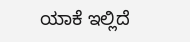ಯಾಕೆ ಇಲ್ಲಿದೆ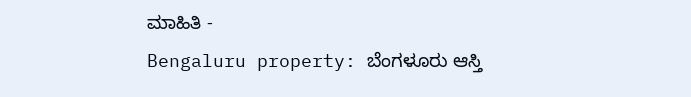ಮಾಹಿತಿ -
Bengaluru property: ಬೆಂಗಳೂರು ಆಸ್ತಿ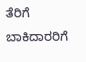ತೆರಿಗೆ ಬಾಕಿದಾರರಿಗೆ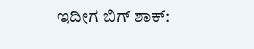ಇದೀಗ ಬಿಗ್ ಶಾಕ್: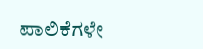ಪಾಲಿಕೆಗಳೇ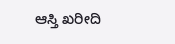ಆಸ್ತಿ ಖರೀದಿ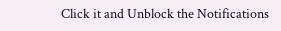Click it and Unblock the Notifications